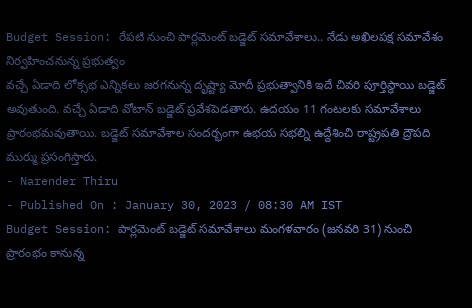Budget Session: రేపటి నుంచి పార్లమెంట్ బడ్జెట్ సమావేశాలు.. నేడు అఖిలపక్ష సమావేశం నిర్వహించనున్న ప్రభుత్వం
వచ్చే ఏడాది లోక్సభ ఎన్నికలు జరగనున్న దృష్ట్యా మోదీ ప్రభుత్వానికి ఇదే చివరి పూర్తిస్థాయి బడ్జెట్ అవుతుంది. వచ్చే ఏడాది వోటాన్ బడ్జెట్ ప్రవేశపెడతారు. ఉదయం 11 గంటలకు సమావేశాలు ప్రారంభమవుతాయి. బడ్జెట్ సమావేశాల సందర్భంగా ఉభయ సభల్ని ఉద్దేశించి రాష్ట్రపతి ద్రౌపది ముర్ము ప్రసంగిస్తారు.
- Narender Thiru
- Published On : January 30, 2023 / 08:30 AM IST
Budget Session: పార్లమెంట్ బడ్జెట్ సమావేశాలు మంగళవారం (జనవరి 31) నుంచి ప్రారంభం కానున్న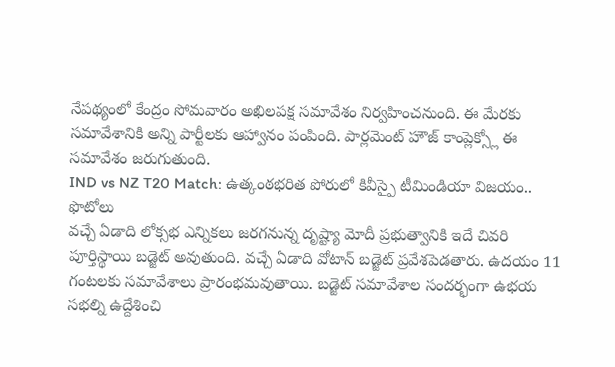నేపథ్యంలో కేంద్రం సోమవారం అఖిలపక్ష సమావేశం నిర్వహించనుంది. ఈ మేరకు సమావేశానికి అన్ని పార్టీలకు ఆహ్వానం పంపింది. పార్లమెంట్ హౌజ్ కాంప్లెక్స్లో ఈ సమావేశం జరుగుతుంది.
IND vs NZ T20 Match: ఉత్కంఠభరిత పోరులో కివీస్పై టీమిండియా విజయం.. ఫొటోలు
వచ్చే ఏడాది లోక్సభ ఎన్నికలు జరగనున్న దృష్ట్యా మోదీ ప్రభుత్వానికి ఇదే చివరి పూర్తిస్థాయి బడ్జెట్ అవుతుంది. వచ్చే ఏడాది వోటాన్ బడ్జెట్ ప్రవేశపెడతారు. ఉదయం 11 గంటలకు సమావేశాలు ప్రారంభమవుతాయి. బడ్జెట్ సమావేశాల సందర్భంగా ఉభయ సభల్ని ఉద్దేశించి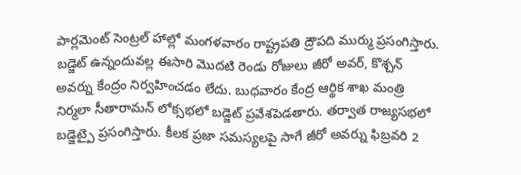పార్లమెంట్ సెంట్రల్ హాల్లో మంగళవారం రాష్ట్రపతి ద్రౌపది ముర్ము ప్రసంగిస్తారు. బడ్జెట్ ఉన్నందువల్ల ఈసారి మొదటి రెండు రోజులు జీరో అవర్, కొశ్చన్ అవర్ను కేంద్రం నిర్వహించడం లేదు. బుధవారం కేంద్ర ఆర్థిక శాఖ మంత్రి నిర్మలా సీతారామన్ లోక్సభలో బడ్జెట్ ప్రవేశపెడతారు. తర్వాత రాజ్యసభలో బడ్జెట్పై ప్రసంగిస్తారు. కీలక ప్రజా సమస్యలపై సాగే జీరో అవర్ను ఫిబ్రవరి 2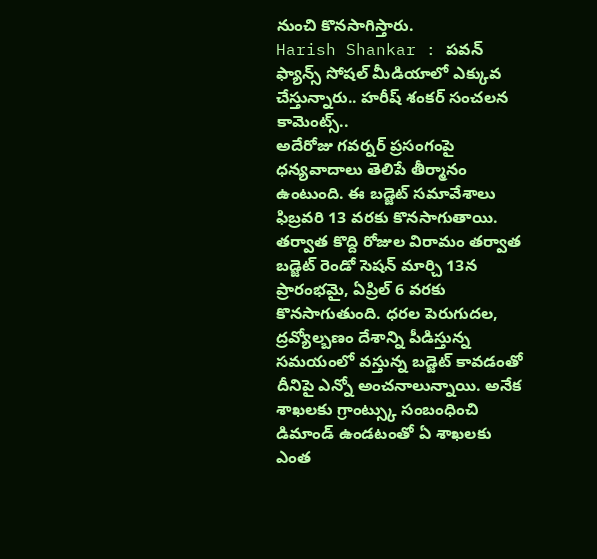నుంచి కొనసాగిస్తారు.
Harish Shankar : పవన్ ఫ్యాన్స్ సోషల్ మీడియాలో ఎక్కువ చేస్తున్నారు.. హరీష్ శంకర్ సంచలన కామెంట్స్..
అదేరోజు గవర్నర్ ప్రసంగంపై ధన్యవాదాలు తెలిపే తీర్మానం ఉంటుంది. ఈ బడ్జెట్ సమావేశాలు ఫిబ్రవరి 13 వరకు కొనసాగుతాయి. తర్వాత కొద్ది రోజుల విరామం తర్వాత బడ్జెట్ రెండో సెషన్ మార్చి 13న ప్రారంభమై, ఏప్రిల్ 6 వరకు కొనసాగుతుంది. ధరల పెరుగుదల, ద్రవ్యోల్బణం దేశాన్ని పీడిస్తున్న సమయంలో వస్తున్న బడ్జెట్ కావడంతో దీనిపై ఎన్నో అంచనాలున్నాయి. అనేక శాఖలకు గ్రాంట్స్కు సంబంధించి డిమాండ్ ఉండటంతో ఏ శాఖలకు ఎంత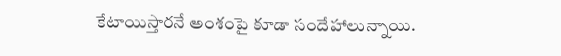కేటాయిస్తారనే అంశంపై కూడా సందేహాలున్నాయి.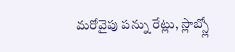మరోవైపు పన్ను రేట్లు, స్లాబ్స్లో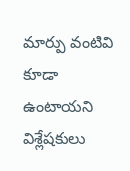మార్పు వంటివి కూడా ఉంటాయని విశ్లేషకులు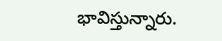భావిస్తున్నారు.